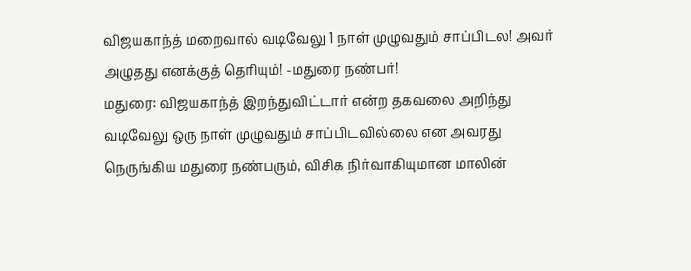விஜயகாந்த் மறைவால் வடிவேலு 1 நாள் முழுவதும் சாப்பிடல! அவர் அழுதது எனக்குத் தெரியும்! -மதுரை நண்பர்!
மதுரை: விஜயகாந்த் இறந்துவிட்டார் என்ற தகவலை அறிந்து வடிவேலு ஒரு நாள் முழுவதும் சாப்பிடவில்லை என அவரது நெருங்கிய மதுரை நண்பரும், விசிக நிர்வாகியுமான மாலின்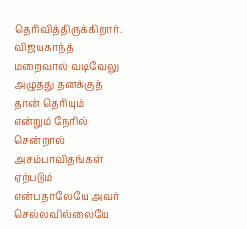தெரிவித்திருக்கிறார்.
விஜயகாந்த் மறைவால் வடிவேலு அழுதது தனக்குத் தான் தெரியும் என்றும் நேரில் சென்றால் அசம்பாவிதங்கள் ஏற்படும் என்பதாலேயே அவர் செல்லவில்லையே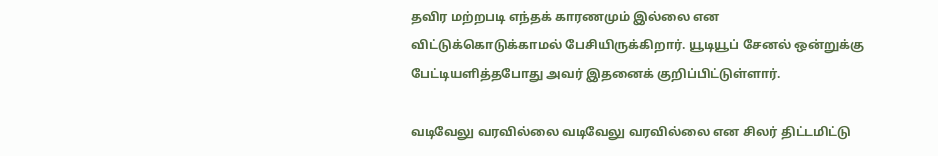தவிர மற்றபடி எந்தக் காரணமும் இல்லை என விட்டுக்கொடுக்காமல் பேசியிருக்கிறார். யூடியூப் சேனல் ஒன்றுக்கு பேட்டியளித்தபோது அவர் இதனைக் குறிப்பிட்டுள்ளார்.

வடிவேலு வரவில்லை வடிவேலு வரவில்லை என சிலர் திட்டமிட்டு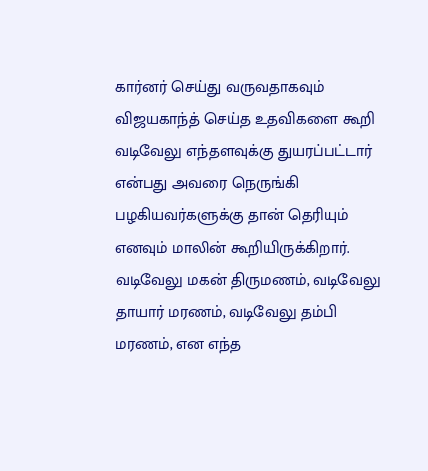கார்னர் செய்து வருவதாகவும் விஜயகாந்த் செய்த உதவிகளை கூறி வடிவேலு எந்தளவுக்கு துயரப்பட்டார் என்பது அவரை நெருங்கி பழகியவர்களுக்கு தான் தெரியும் எனவும் மாலின் கூறியிருக்கிறார். வடிவேலு மகன் திருமணம், வடிவேலு தாயார் மரணம், வடிவேலு தம்பி மரணம், என எந்த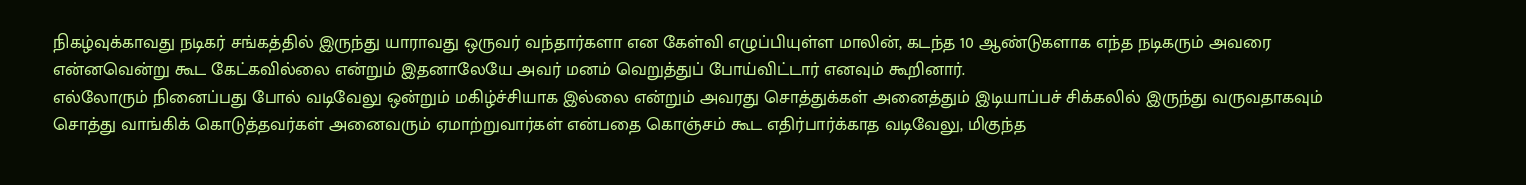நிகழ்வுக்காவது நடிகர் சங்கத்தில் இருந்து யாராவது ஒருவர் வந்தார்களா என கேள்வி எழுப்பியுள்ள மாலின், கடந்த 10 ஆண்டுகளாக எந்த நடிகரும் அவரை என்னவென்று கூட கேட்கவில்லை என்றும் இதனாலேயே அவர் மனம் வெறுத்துப் போய்விட்டார் எனவும் கூறினார்.
எல்லோரும் நினைப்பது போல் வடிவேலு ஒன்றும் மகிழ்ச்சியாக இல்லை என்றும் அவரது சொத்துக்கள் அனைத்தும் இடியாப்பச் சிக்கலில் இருந்து வருவதாகவும் சொத்து வாங்கிக் கொடுத்தவர்கள் அனைவரும் ஏமாற்றுவார்கள் என்பதை கொஞ்சம் கூட எதிர்பார்க்காத வடிவேலு, மிகுந்த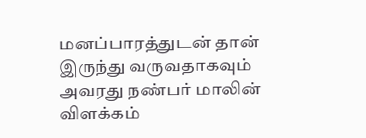மனப்பாரத்துடன் தான் இருந்து வருவதாகவும் அவரது நண்பர் மாலின் விளக்கம்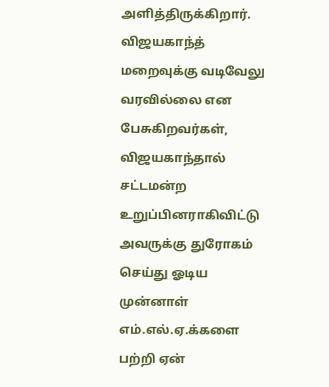அளித்திருக்கிறார்.
விஜயகாந்த் மறைவுக்கு வடிவேலு வரவில்லை என பேசுகிறவர்கள், விஜயகாந்தால் சட்டமன்ற உறுப்பினராகிவிட்டு அவருக்கு துரோகம் செய்து ஓடிய முன்னாள் எம்.எல்.ஏ.க்களை பற்றி ஏன்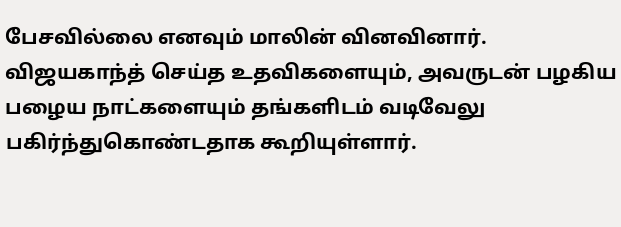பேசவில்லை எனவும் மாலின் வினவினார். விஜயகாந்த் செய்த உதவிகளையும், அவருடன் பழகிய பழைய நாட்களையும் தங்களிடம் வடிவேலு பகிர்ந்துகொண்டதாக கூறியுள்ளார்.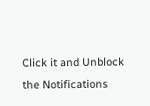Click it and Unblock the Notifications